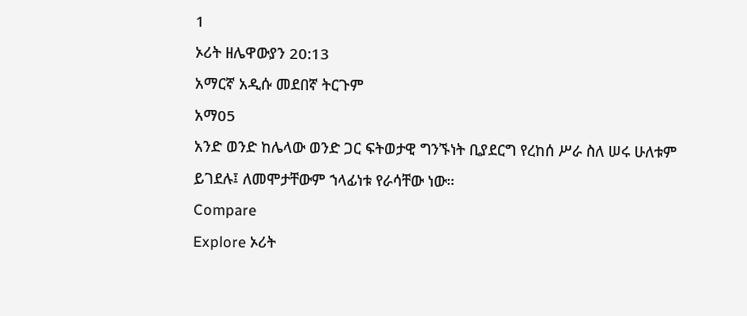1
ኦሪት ዘሌዋውያን 20:13
አማርኛ አዲሱ መደበኛ ትርጉም
አማ05
አንድ ወንድ ከሌላው ወንድ ጋር ፍትወታዊ ግንኙነት ቢያደርግ የረከሰ ሥራ ስለ ሠሩ ሁለቱም ይገደሉ፤ ለመሞታቸውም ኀላፊነቱ የራሳቸው ነው።
Compare
Explore ኦሪት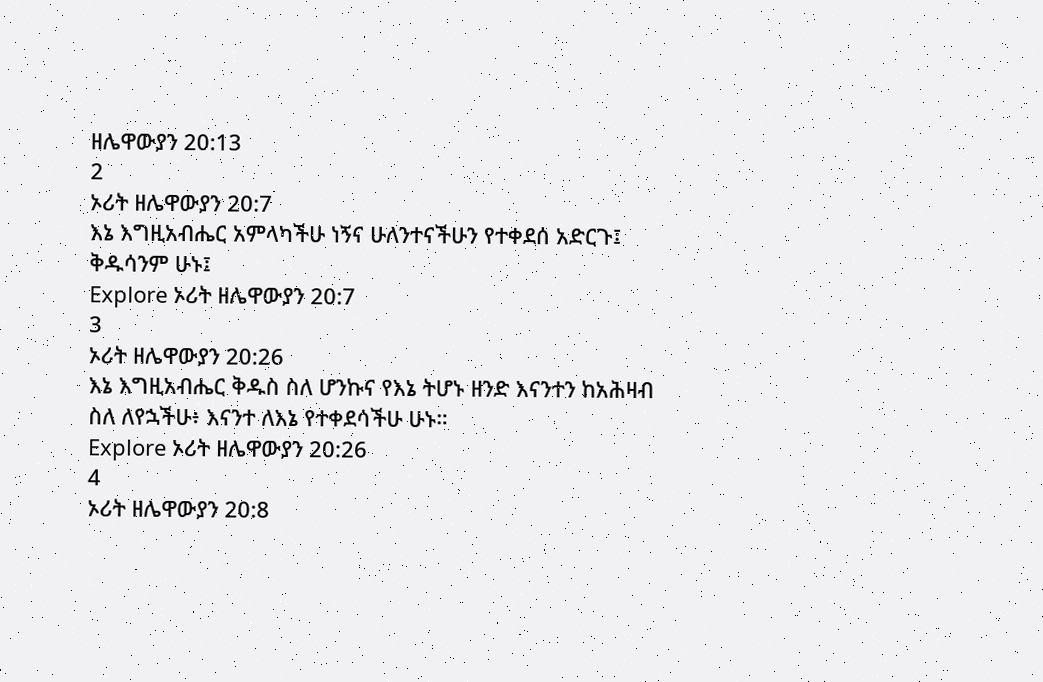ዘሌዋውያን 20:13
2
ኦሪት ዘሌዋውያን 20:7
እኔ እግዚአብሔር አምላካችሁ ነኝና ሁለንተናችሁን የተቀደሰ አድርጉ፤ ቅዱሳንም ሁኑ፤
Explore ኦሪት ዘሌዋውያን 20:7
3
ኦሪት ዘሌዋውያን 20:26
እኔ እግዚአብሔር ቅዱስ ስለ ሆንኩና የእኔ ትሆኑ ዘንድ እናንተን ከአሕዛብ ስለ ለየኋችሁ፥ እናንተ ለእኔ የተቀደሳችሁ ሁኑ።
Explore ኦሪት ዘሌዋውያን 20:26
4
ኦሪት ዘሌዋውያን 20:8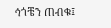ኅጎቼን ጠብቁ፤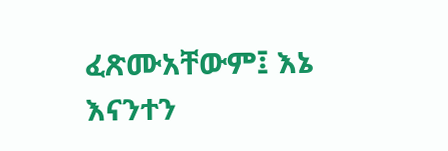ፈጽሙአቸውም፤ እኔ እናንተን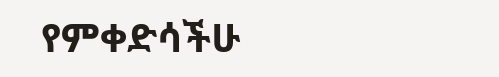የምቀድሳችሁ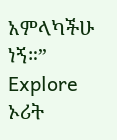አምላካችሁ ነኝ።”
Explore ኦሪት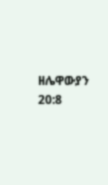ዘሌዋውያን 20:8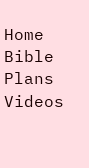Home
Bible
Plans
Videos